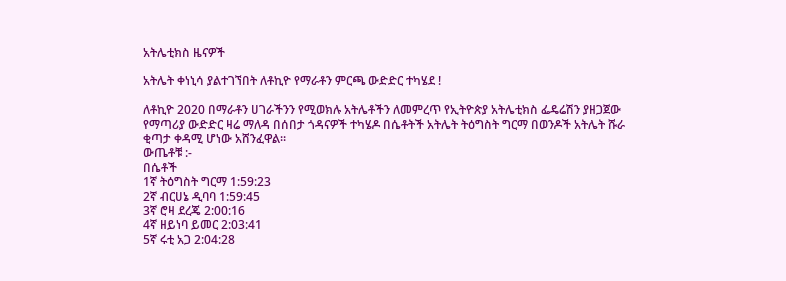አትሌቲክስ ዜናዎች

አትሌት ቀነኒሳ ያልተገኘበት ለቶኪዮ የማራቶን ምርጫ ውድድር ተካሄደ !

ለቶኪዮ 2020 በማራቶን ሀገራችንን የሚወክሉ አትሌቶችን ለመምረጥ የኢትዮጵያ አትሌቲክስ ፌዴሬሽን ያዘጋጀው የማጣሪያ ውድድር ዛሬ ማለዳ በሰበታ ጎዳናዎች ተካሄዶ በሴቶትች አትሌት ትዕግስት ግርማ በወንዶች አትሌት ሹራ ቂጣታ ቀዳሚ ሆነው አሸንፈዋል።
ውጤቶቹ :-
በሴቶች
1ኛ ትዕግስት ግርማ 1:59:23
2ኛ ብርሀኔ ዲባባ 1:59:45
3ኛ ሮዛ ደረጄ 2:00:16
4ኛ ዘይነባ ይመር 2:03:41
5ኛ ሩቲ አጋ 2:04:28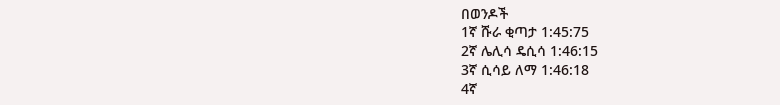በወንዶች
1ኛ ሹራ ቂጣታ 1:45:75
2ኛ ሌሊሳ ዴሲሳ 1:46:15
3ኛ ሲሳይ ለማ 1:46:18
4ኛ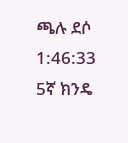ጫሉ ደሶ 1:46:33
5ኛ ክንዴ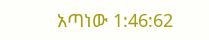አጣነው 1:46:62